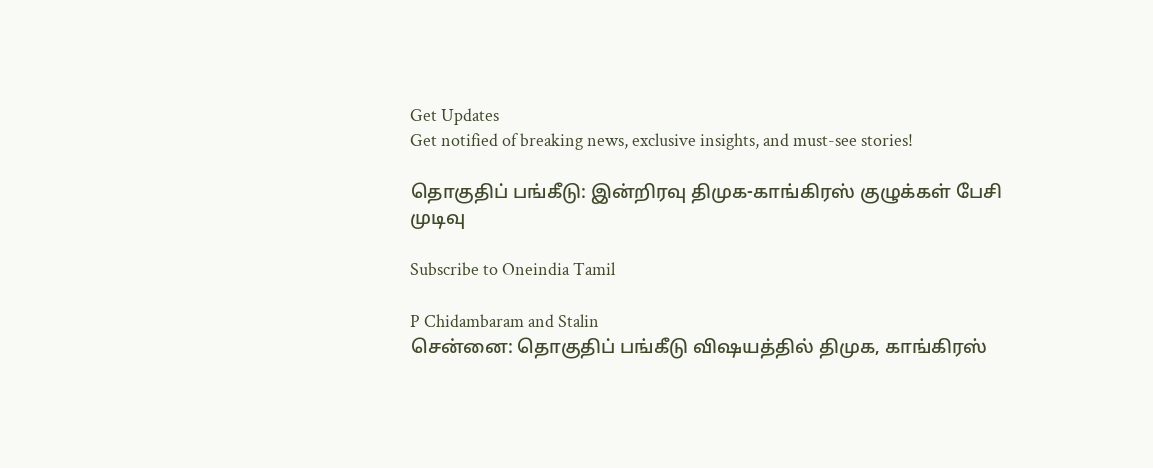Get Updates
Get notified of breaking news, exclusive insights, and must-see stories!

தொகுதிப் பங்கீடு: இன்றிரவு திமுக-காங்கிரஸ் குழுக்கள் பேசி முடிவு

Subscribe to Oneindia Tamil

P Chidambaram and Stalin
சென்னை: தொகுதிப் பங்கீடு விஷயத்தில் திமுக, காங்கிரஸ்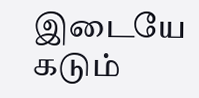இடையே கடும்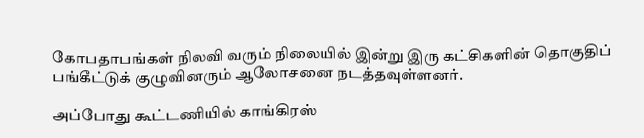கோபதாபங்கள் நிலவி வரும் நிலையில் இன்று இரு கட்சிகளின் தொகுதிப் பங்கீட்டுக் குழுவினரும் ஆலோசனை நடத்தவுள்ளனர்.

அப்போது கூட்டணியில் காங்கிரஸ்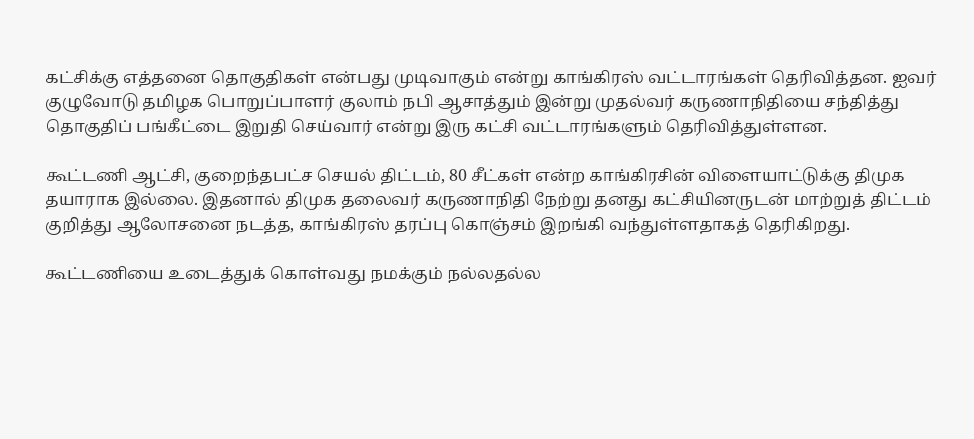கட்சிக்கு எத்தனை தொகுதிகள் என்பது முடிவாகும் என்று காங்கிரஸ் வட்டாரங்கள் தெரிவித்தன. ஐவர் குழுவோடு தமிழக பொறுப்பாளர் குலாம் நபி ஆசாத்தும் இன்று முதல்வர் கருணாநிதியை சந்தித்து தொகுதிப் பங்கீட்டை இறுதி செய்வார் என்று இரு கட்சி வட்டாரங்களும் தெரிவித்துள்ளன.

கூட்டணி ஆட்சி, குறைந்தபட்ச செயல் திட்டம், 80 சீட்கள் என்ற காங்கிரசின் விளையாட்டுக்கு திமுக தயாராக இல்லை. இதனால் திமுக தலைவர் கருணாநிதி நேற்று தனது கட்சியினருடன் மாற்றுத் திட்டம் குறித்து ஆலோசனை நடத்த, காங்கிரஸ் தரப்பு கொஞ்சம் இறங்கி வந்துள்ளதாகத் தெரிகிறது.

கூட்டணியை உடைத்துக் கொள்வது நமக்கும் நல்லதல்ல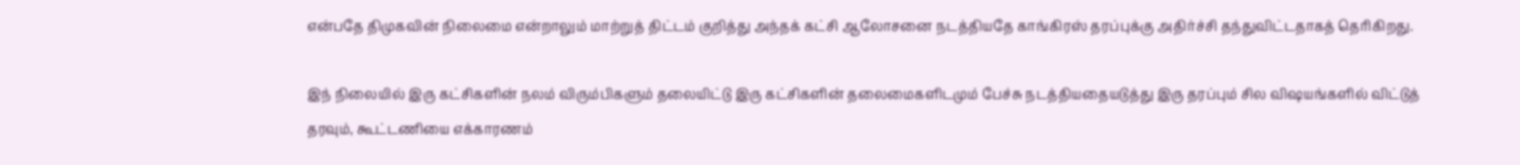என்பதே திமுகவின் நிலைமை என்றாலும் மாற்றுத் திட்டம் குறித்து அந்தக் கட்சி ஆலோசனை நடத்தியதே காங்கிரஸ் தரப்புக்கு அதிர்ச்சி தந்துவிட்டதாகத் தெரிகிறது.

இந் நிலையில் இரு கட்சிகளின் நலம் விரும்பிகளும் தலையிட்டு இரு கட்சிகளின் தலைமைகளிடமும் பேச்சு நடத்தியதையடுத்து இரு தரப்பும் சில விஷயங்களில் விட்டுத் தரவும், கூட்டணியை எக்காரணம்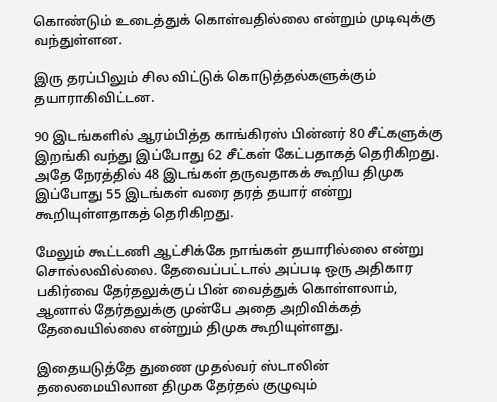கொண்டும் உடைத்துக் கொள்வதில்லை என்றும் முடிவுக்கு வந்துள்ளன.

இரு தரப்பிலும் சில விட்டுக் கொடுத்தல்களுக்கும் தயாராகிவிட்டன.

90 இடங்களில் ஆரம்பித்த காங்கிரஸ் பின்னர் 80 சீட்களுக்கு இறங்கி வந்து இப்போது 62 சீட்கள் கேட்பதாகத் தெரிகிறது. அதே நேரத்தில் 48 இடங்கள் தருவதாகக் கூறிய திமுக இப்போது 55 இடங்கள் வரை தரத் தயார் என்று கூறியுள்ளதாகத் தெரிகிறது.

மேலும் கூட்டணி ஆட்சிக்கே நாங்கள் தயாரில்லை என்று சொல்லவில்லை. தேவைப்பட்டால் அப்படி ஒரு அதிகார பகிர்வை தேர்தலுக்குப் பின் வைத்துக் கொள்ளலாம், ஆனால் தேர்தலுக்கு முன்பே அதை அறிவிக்கத் தேவையில்லை என்றும் திமுக கூறியுள்ளது.

இதையடுத்தே துணை முதல்வர் ஸ்டாலின் தலைமையிலான திமுக தேர்தல் குழுவும்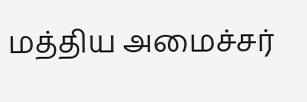மத்திய அமைச்சர்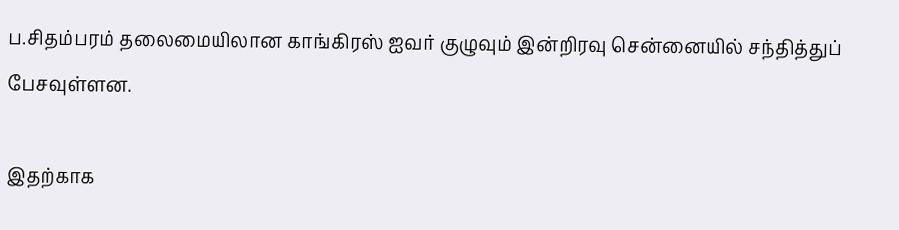ப.சிதம்பரம் தலைமையிலான காங்கிரஸ் ஐவர் குழுவும் இன்றிரவு சென்னையில் சந்தித்துப் பேசவுள்ளன.

இதற்காக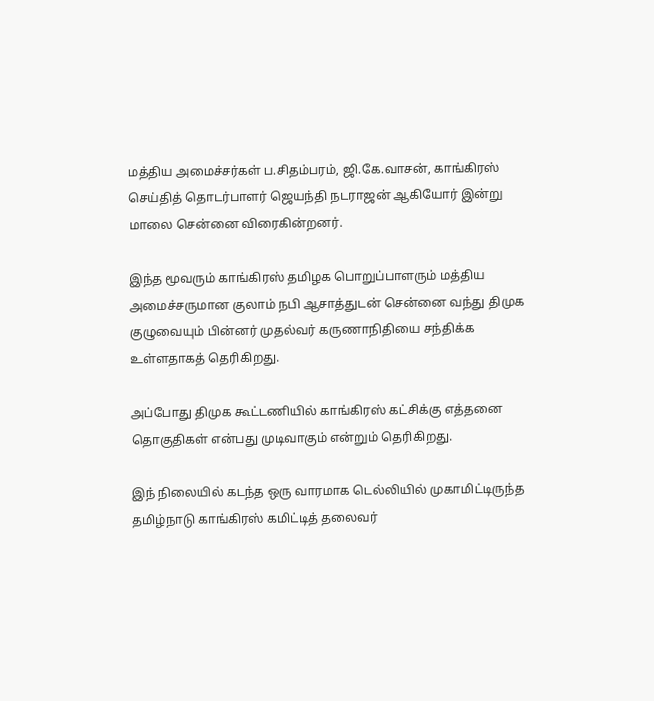மத்திய அமைச்சர்கள் ப.சிதம்பரம், ஜி.கே.வாசன், காங்கிரஸ் செய்தித் தொடர்பாளர் ஜெயந்தி நடராஜன் ஆகியோர் இன்று மாலை சென்னை விரைகின்றனர்.

இந்த மூவரும் காங்கிரஸ் தமிழக பொறுப்பாளரும் மத்திய அமைச்சருமான குலாம் நபி ஆசாத்துடன் சென்னை வந்து திமுக குழுவையும் பின்னர் முதல்வர் கருணாநிதியை சந்திக்க உள்ளதாகத் தெரிகிறது.

அப்போது திமுக கூட்டணியில் காங்கிரஸ் கட்சிக்கு எத்தனை தொகுதிகள் என்பது முடிவாகும் என்றும் தெரிகிறது.

இந் நிலையில் கடந்த ஒரு வாரமாக டெல்லியில் முகாமிட்டிருந்த தமிழ்நாடு காங்கிரஸ் கமிட்டித் தலைவர்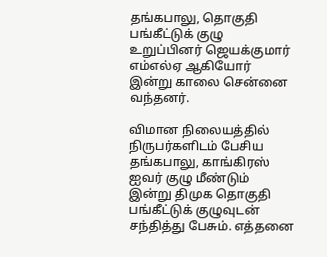தங்கபாலு, தொகுதி பங்கீட்டுக் குழு உறுப்பினர் ஜெயக்குமார் எம்எல்ஏ ஆகியோர் இன்று காலை சென்னை வந்தனர்.

விமான நிலையத்தில் நிருபர்களிடம் பேசிய தங்கபாலு, காங்கிரஸ் ஐவர் குழு மீண்டும் இன்று திமுக தொகுதி பங்கீட்டுக் குழுவுடன் சந்தித்து பேசும். எத்தனை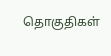தொகுதிகள்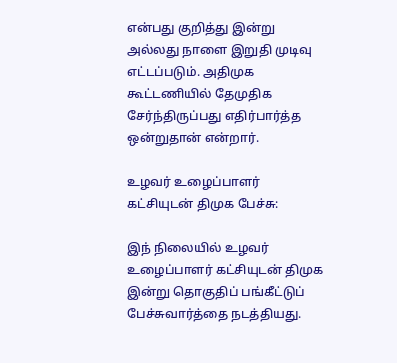என்பது குறித்து இன்று அல்லது நாளை இறுதி முடிவு எட்டப்படும். அதிமுக கூட்டணியில் தேமுதிக சேர்ந்திருப்பது எதிர்பார்த்த ஒன்றுதான் என்றார்.

உழவர் உழைப்பாளர் கட்சியுடன் திமுக பேச்சு:

இந் நிலையில் உழவர் உழைப்பாளர் கட்சியுடன் திமுக இன்று தொகுதிப் பங்கீட்டுப் பேச்சுவார்த்தை நடத்தியது.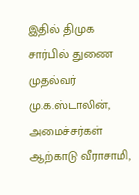இதில் திமுக சார்பில் துணை முதல்வர் மு.க.ஸ்டாலின், அமைச்சர்கள் ஆற்காடு வீராசாமி,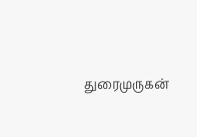துரைமுருகன்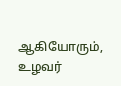ஆகியோரும், உழவர்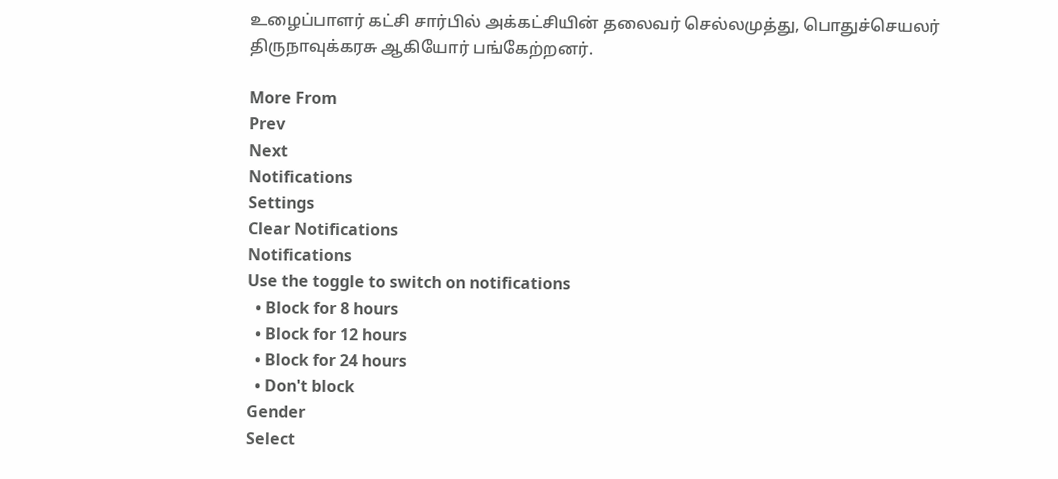உழைப்பாளர் கட்சி சார்பில் அக்கட்சியின் தலைவர் செல்லமுத்து, பொதுச்செயலர் திருநாவுக்கரசு ஆகியோர் பங்கேற்றனர்.

More From
Prev
Next
Notifications
Settings
Clear Notifications
Notifications
Use the toggle to switch on notifications
  • Block for 8 hours
  • Block for 12 hours
  • Block for 24 hours
  • Don't block
Gender
Select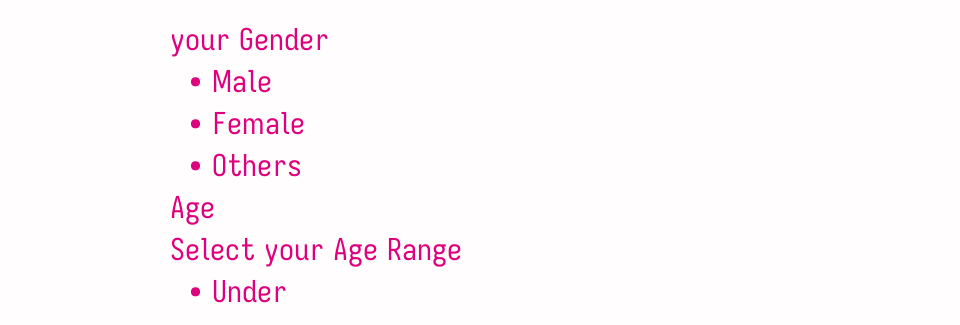your Gender
  • Male
  • Female
  • Others
Age
Select your Age Range
  • Under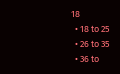18
  • 18 to 25
  • 26 to 35
  • 36 to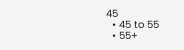45
  • 45 to 55
  • 55+